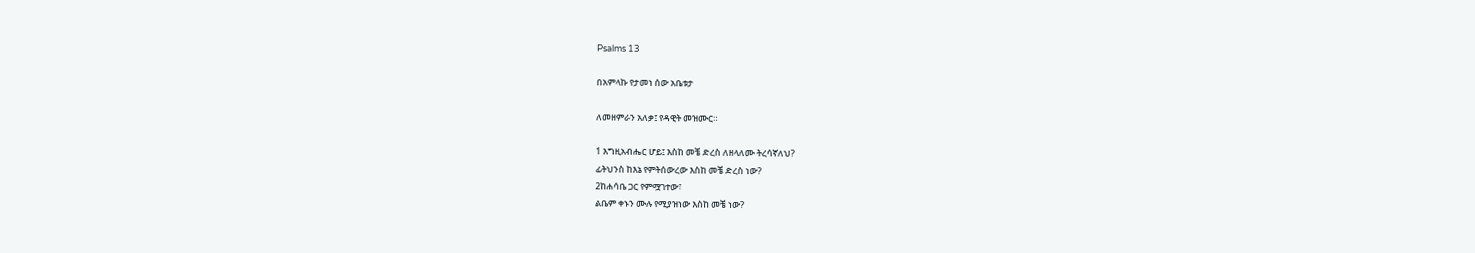Psalms 13

በአምላኩ የታመነ ሰው አቤቱታ

ለመዘምራን አለቃ፤ የዳዊት መዝሙር።

1 እግዚአብሔር ሆይ፤ እስከ መቼ ድረስ ለዘላለሙ ትረሳኛለህ?
ፊትህንስ ከእኔ የምትሰውረው እስከ መቼ ድረስ ነው?
2ከሐሳቤ ጋር የምሟገተው፣
ልቤም ቀኑን ሙሉ የሚያዝነው እስከ መቼ ነው?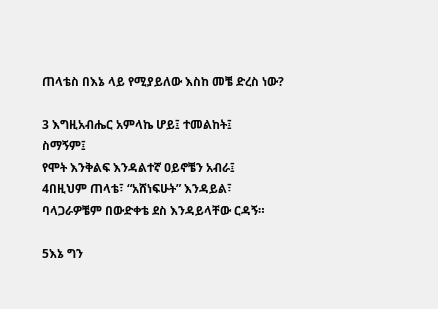ጠላቴስ በእኔ ላይ የሚያይለው እስከ መቼ ድረስ ነው?

3 እግዚአብሔር አምላኬ ሆይ፤ ተመልከት፤
ስማኝም፤
የሞት እንቅልፍ እንዳልተኛ ዐይኖቼን አብራ፤
4በዚህም ጠላቴ፣ “አሸነፍሁት” እንዳይል፣
ባላጋራዎቼም በውድቀቴ ደስ እንዳይላቸው ርዳኝ።

5እኔ ግን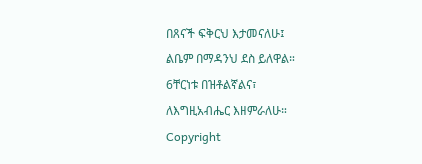በጸናች ፍቅርህ እታመናለሁ፤
ልቤም በማዳንህ ደስ ይለዋል።
6ቸርነቱ በዝቶልኛልና፣
ለእግዚአብሔር እዘምራለሁ።
Copyright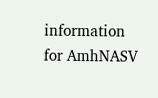information for AmhNASV